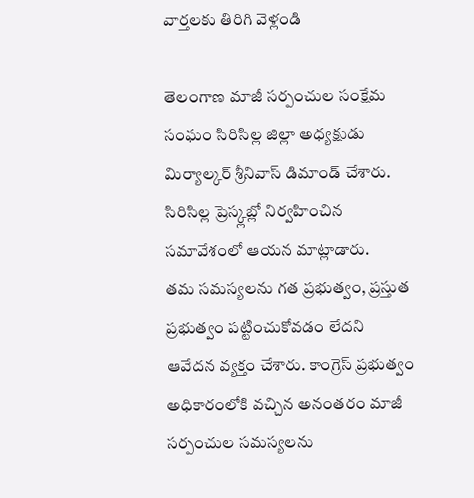వార్తలకు తిరిగి వెళ్లండి

తెలంగాణ మాజీ సర్పంచుల సంక్షేమ సంఘం సిరిసిల్ల జిల్లా అధ్యక్షుడు మిర్యాల్కర్ శ్రీనివాస్ డిమాండ్ చేశారు. సిరిసిల్ల ప్రెస్క్లబ్లో నిర్వహించిన సమావేశంలో ఆయన మాట్లాడారు.
తమ సమస్యలను గత ప్రభుత్వం, ప్రస్తుత ప్రభుత్వం పట్టించుకోవడం లేదని ఆవేదన వ్యక్తం చేశారు. కాంగ్రెస్ ప్రభుత్వం అధికారంలోకి వచ్చిన అనంతరం మాజీ సర్పంచుల సమస్యలను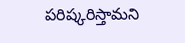పరిష్కరిస్తామని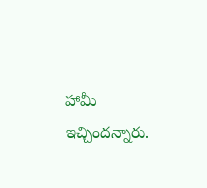హామీ ఇచ్చిందన్నారు.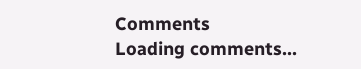Comments
Loading comments...